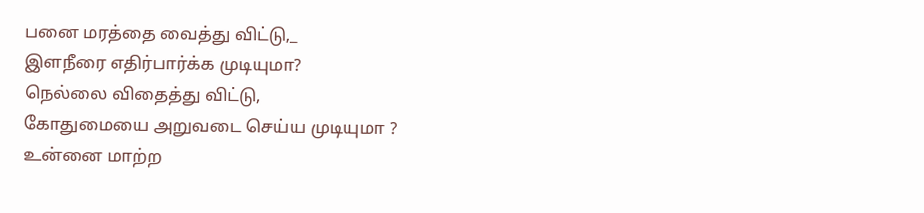பனை மரத்தை வைத்து விட்டு,_
இளநீரை எதிர்பார்க்க முடியுமா?
நெல்லை விதைத்து விட்டு,
கோதுமையை அறுவடை செய்ய முடியுமா ?
உன்னை மாற்ற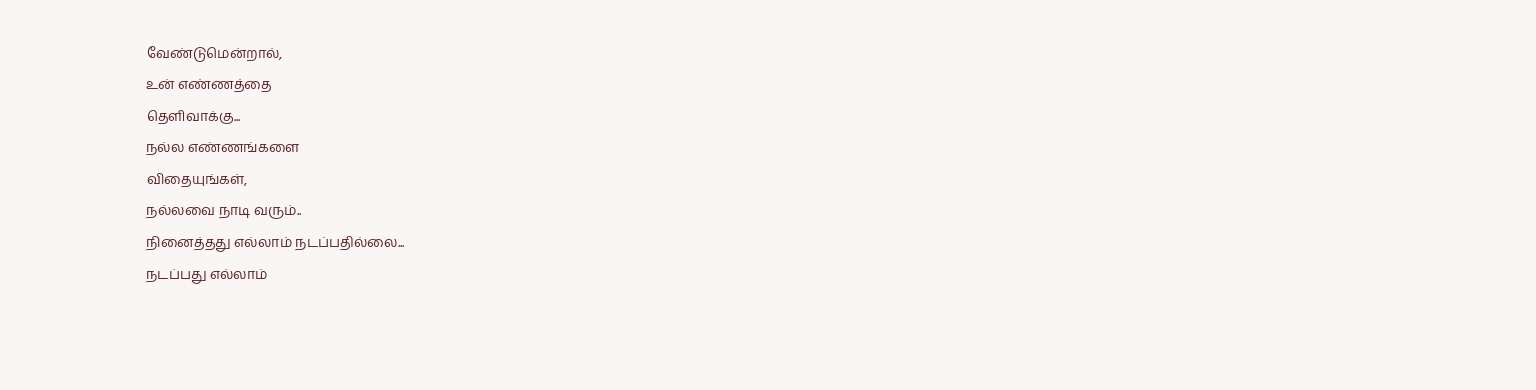வேண்டுமென்றால்,
உன் எண்ணத்தை
தெளிவாக்கு...
நல்ல எண்ணங்களை
விதையுங்கள்,
நல்லவை நாடி வரும்..
நினைத்தது எல்லாம் நடப்பதில்லை...
நடப்பது எல்லாம்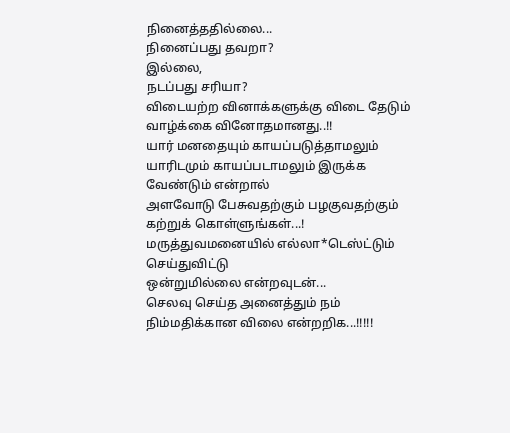நினைத்ததில்லை...
நினைப்பது தவறா?
இல்லை,
நடப்பது சரியா?
விடையற்ற வினாக்களுக்கு விடை தேடும் வாழ்க்கை வினோதமானது..!!
யார் மனதையும் காயப்படுத்தாமலும் யாரிடமும் காயப்படாமலும் இருக்க வேண்டும் என்றால்
அளவோடு பேசுவதற்கும் பழகுவதற்கும் கற்றுக் கொள்ளுங்கள்...!
மருத்துவமனையில் எல்லா*டெஸ்ட்டும் செய்துவிட்டு
ஒன்றுமில்லை என்றவுடன்...
செலவு செய்த அனைத்தும் நம் நிம்மதிக்கான விலை என்றறிக...!!!!!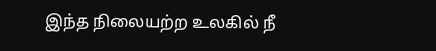இந்த நிலையற்ற உலகில் நீ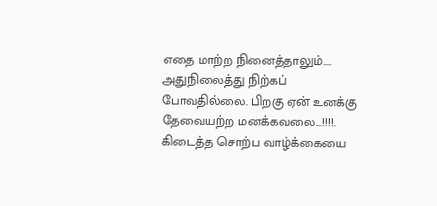எதை மாற்ற நினைத்தாலும்....
அதுநிலைத்து நிற்கப் போவதில்லை. பிறகு ஏன் உனக்கு தேவையற்ற மனக்கவலை...!!!!.
கிடைத்த சொற்ப வாழ்க்கையை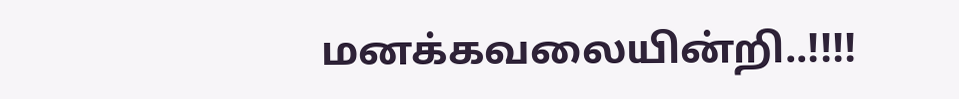மனக்கவலையின்றி..!!!!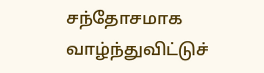சந்தோசமாக வாழ்ந்துவிட்டுச்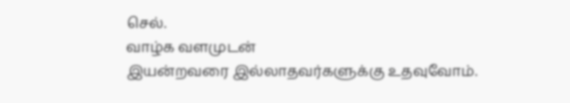செல்.
வாழ்க வளமுடன்
இயன்றவரை இல்லாதவர்களுக்கு உதவுவோம்.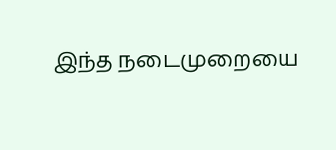இந்த நடைமுறையை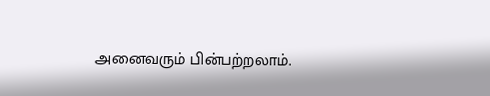அனைவரும் பின்பற்றலாம்.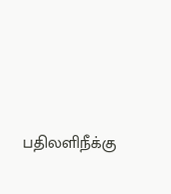பதிலளிநீக்கு